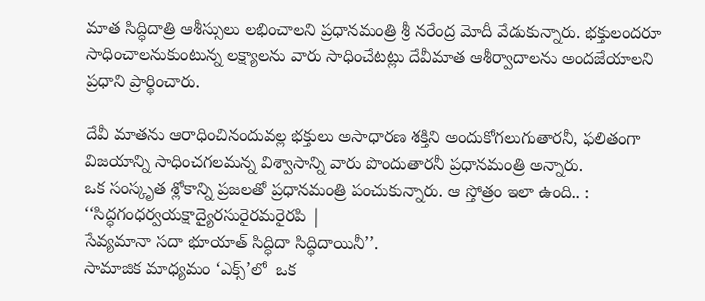మాత సిద్ధిదాత్రి ఆశీస్సులు లభించాలని ప్రధానమంత్రి శ్రీ నరేంద్ర మోదీ వేడుకున్నారు. భక్తులందరూ సాధించాలనుకుంటున్న లక్ష్యాలను వారు సాధించేటట్లు దేవీమాత ఆశీర్వాదాలను అందజేయాలని ప్రధాని ప్రార్థించారు.

దేవీ మాతను ఆరాధించినందువల్ల భక్తులు అసాధారణ శక్తిని అందుకోగలుగుతారనీ, ఫలితంగా విజయాన్ని సాధించగలమన్న విశ్వాసాన్ని వారు పొందుతారనీ ప్రధానమంత్రి అన్నారు.
ఒక సంస్కృత శ్లోకాన్ని ప్రజలతో ప్రధానమంత్రి పంచుకున్నారు. ఆ స్తోత్రం ఇలా ఉంది.. :
‘‘సిద్ధగంధర్వయక్షాద్యైరసురైరమరైరపి |
సేవ్యమానా సదా భూయాత్ సిద్ధిదా సిద్ధిదాయినీ’’.
సామాజిక మాధ్యమం ‘ఎక్స్’లో  ఒక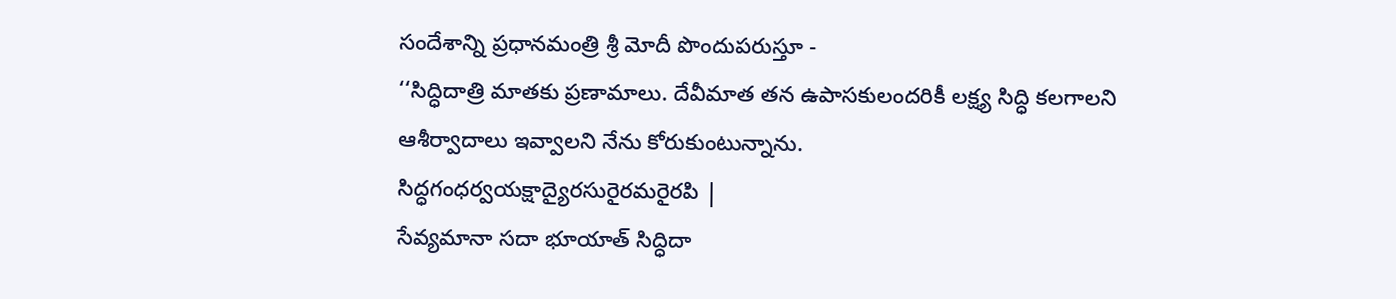సందేశాన్ని ప్రధానమంత్రి శ్రీ మోదీ పొందుపరుస్తూ -
‘‘సిద్ధిదాత్రి మాతకు ప్రణామాలు. దేవీమాత తన ఉపాసకులందరికీ లక్ష్య సిద్ధి కలగాలని ఆశీర్వాదాలు ఇవ్వాలని నేను కోరుకుంటున్నాను.
సిద్ధగంధర్వయక్షాద్యైరసురైరమరైరపి |
సేవ్యమానా సదా భూయాత్ సిద్ధిదా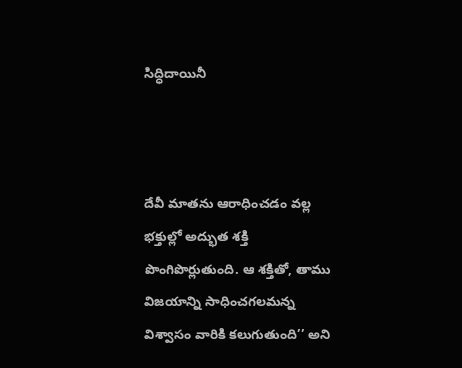సిద్ధిదాయినీ



దేవీ మాతను ఆరాధించడం వల్ల భక్తుల్లో అద్భుత శక్తి పొంగిపొర్లుతుంది. ఆ శక్తితో, తాము విజయాన్ని సాధించగలమన్న విశ్వాసం వారికి కలుగుతుంది’’ అని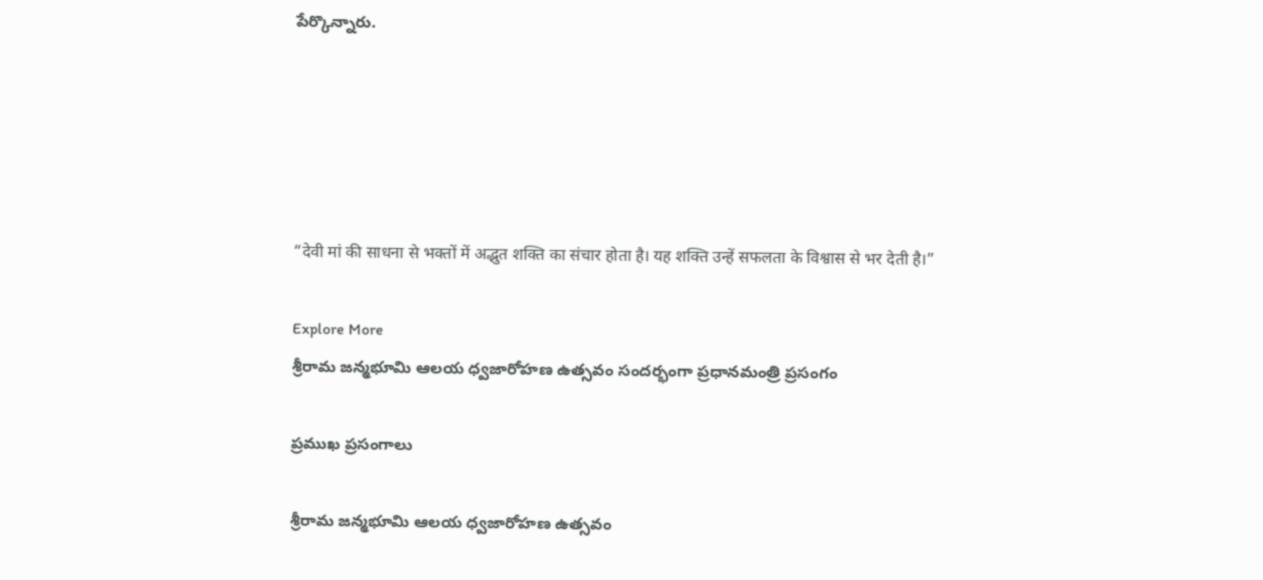పేర్కొన్నారు.





“देवी मां की साधना से भक्तों में अद्भुत शक्ति का संचार होता है। यह शक्ति उन्हें सफलता के विश्वास से भर देती है।”

Explore More
శ్రీరామ జన్మభూమి ఆలయ ధ్వజారోహణ ఉత్సవం సందర్భంగా ప్రధానమంత్రి ప్రసంగం

ప్రముఖ ప్రసంగాలు

శ్రీరామ జన్మభూమి ఆలయ ధ్వజారోహణ ఉత్సవం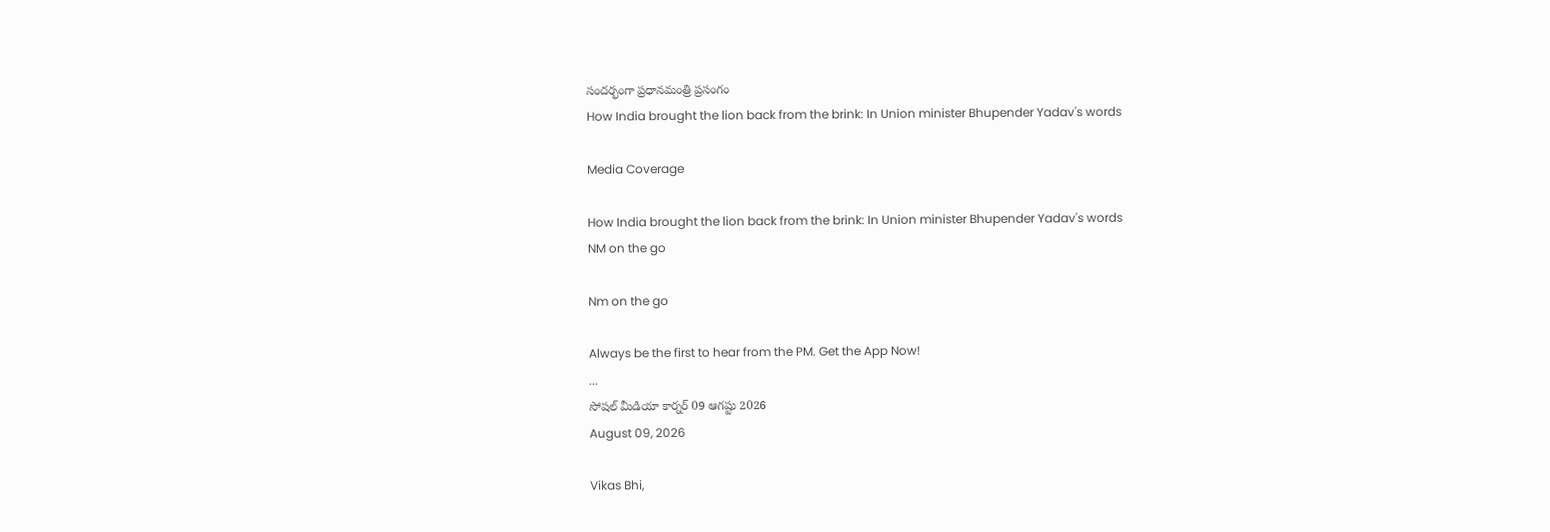సందర్భంగా ప్రధానమంత్రి ప్రసంగం
How India brought the lion back from the brink: In Union minister Bhupender Yadav's words

Media Coverage

How India brought the lion back from the brink: In Union minister Bhupender Yadav's words
NM on the go

Nm on the go

Always be the first to hear from the PM. Get the App Now!
...
సోషల్ మీడియా కార్నర్ 09 ఆగష్టు 2026
August 09, 2026

Vikas Bhi,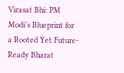Virasat Bhi: PM Modi’s Blueprint for a Rooted Yet Future-Ready Bharat